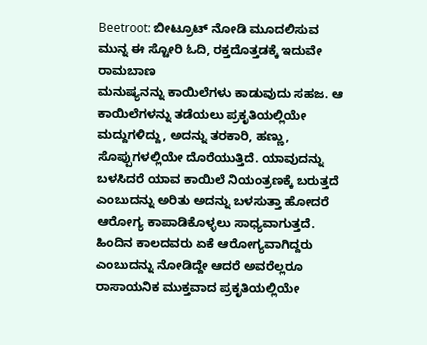Beetroot: ಬೀಟ್ರೂಟ್ ನೋಡಿ ಮೂದಲಿಸುವ ಮುನ್ನ ಈ ಸ್ಟೋರಿ ಓದಿ, ರಕ್ತದೊತ್ತಡಕ್ಕೆ ಇದುವೇ ರಾಮಬಾಣ
ಮನುಷ್ಯನನ್ನು ಕಾಯಿಲೆಗಳು ಕಾಡುವುದು ಸಹಜ. ಆ ಕಾಯಿಲೆಗಳನ್ನು ತಡೆಯಲು ಪ್ರಕೃತಿಯಲ್ಲಿಯೇ ಮದ್ದುಗಳಿದ್ದು, ಅದನ್ನು ತರಕಾರಿ, ಹಣ್ಣು, ಸೊಪ್ಪುಗಳಲ್ಲಿಯೇ ದೊರೆಯುತ್ತಿದೆ. ಯಾವುದನ್ನು ಬಳಸಿದರೆ ಯಾವ ಕಾಯಿಲೆ ನಿಯಂತ್ರಣಕ್ಕೆ ಬರುತ್ತದೆ ಎಂಬುದನ್ನು ಅರಿತು ಅದನ್ನು ಬಳಸುತ್ತಾ ಹೋದರೆ ಆರೋಗ್ಯ ಕಾಪಾಡಿಕೊಳ್ಳಲು ಸಾಧ್ಯವಾಗುತ್ತದೆ.
ಹಿಂದಿನ ಕಾಲದವರು ಏಕೆ ಆರೋಗ್ಯವಾಗಿದ್ದರು ಎಂಬುದನ್ನು ನೋಡಿದ್ದೇ ಆದರೆ ಅವರೆಲ್ಲರೂ ರಾಸಾಯನಿಕ ಮುಕ್ತವಾದ ಪ್ರಕೃತಿಯಲ್ಲಿಯೇ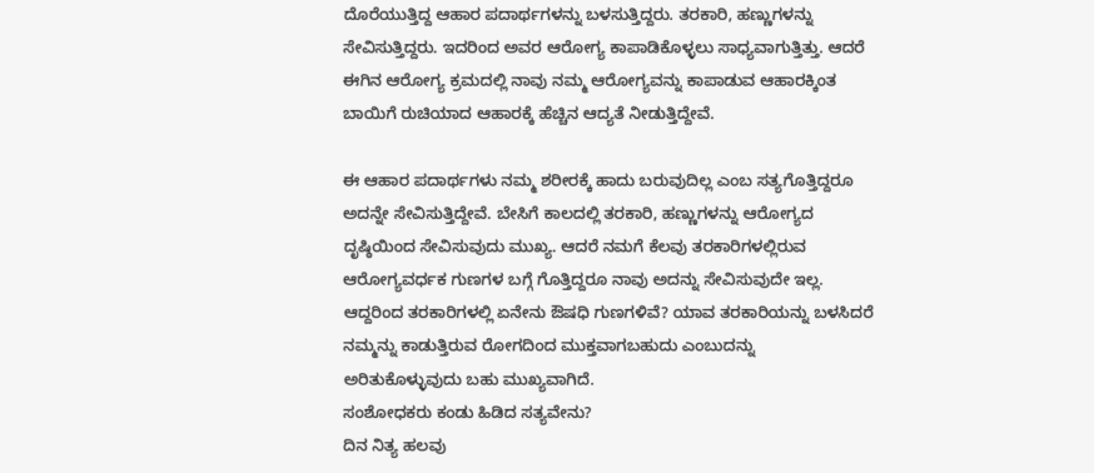ದೊರೆಯುತ್ತಿದ್ದ ಆಹಾರ ಪದಾರ್ಥಗಳನ್ನು ಬಳಸುತ್ತಿದ್ದರು. ತರಕಾರಿ, ಹಣ್ಣುಗಳನ್ನು ಸೇವಿಸುತ್ತಿದ್ದರು. ಇದರಿಂದ ಅವರ ಆರೋಗ್ಯ ಕಾಪಾಡಿಕೊಳ್ಳಲು ಸಾಧ್ಯವಾಗುತ್ತಿತ್ತು. ಆದರೆ ಈಗಿನ ಆರೋಗ್ಯ ಕ್ರಮದಲ್ಲಿ ನಾವು ನಮ್ಮ ಆರೋಗ್ಯವನ್ನು ಕಾಪಾಡುವ ಆಹಾರಕ್ಕಿಂತ ಬಾಯಿಗೆ ರುಚಿಯಾದ ಆಹಾರಕ್ಕೆ ಹೆಚ್ಚಿನ ಆದ್ಯತೆ ನೀಡುತ್ತಿದ್ದೇವೆ.

ಈ ಆಹಾರ ಪದಾರ್ಥಗಳು ನಮ್ಮ ಶರೀರಕ್ಕೆ ಹಾದು ಬರುವುದಿಲ್ಲ ಎಂಬ ಸತ್ಯಗೊತ್ತಿದ್ದರೂ ಅದನ್ನೇ ಸೇವಿಸುತ್ತಿದ್ದೇವೆ. ಬೇಸಿಗೆ ಕಾಲದಲ್ಲಿ ತರಕಾರಿ, ಹಣ್ಣುಗಳನ್ನು ಆರೋಗ್ಯದ ದೃಷ್ಠಿಯಿಂದ ಸೇವಿಸುವುದು ಮುಖ್ಯ. ಆದರೆ ನಮಗೆ ಕೆಲವು ತರಕಾರಿಗಳಲ್ಲಿರುವ ಆರೋಗ್ಯವರ್ಧಕ ಗುಣಗಳ ಬಗ್ಗೆ ಗೊತ್ತಿದ್ದರೂ ನಾವು ಅದನ್ನು ಸೇವಿಸುವುದೇ ಇಲ್ಲ. ಆದ್ದರಿಂದ ತರಕಾರಿಗಳಲ್ಲಿ ಏನೇನು ಔಷಧಿ ಗುಣಗಳಿವೆ? ಯಾವ ತರಕಾರಿಯನ್ನು ಬಳಸಿದರೆ ನಮ್ಮನ್ನು ಕಾಡುತ್ತಿರುವ ರೋಗದಿಂದ ಮುಕ್ತವಾಗಬಹುದು ಎಂಬುದನ್ನು ಅರಿತುಕೊಳ್ಳುವುದು ಬಹು ಮುಖ್ಯವಾಗಿದೆ.
ಸಂಶೋಧಕರು ಕಂಡು ಹಿಡಿದ ಸತ್ಯವೇನು?
ದಿನ ನಿತ್ಯ ಹಲವು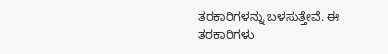ತರಕಾರಿಗಳನ್ನು ಬಳಸುತ್ತೇವೆ. ಈ ತರಕಾರಿಗಳು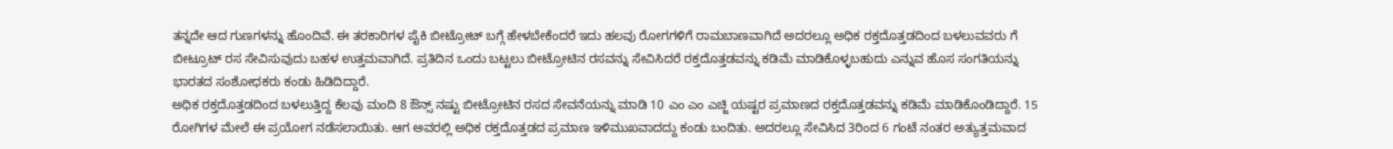ತನ್ನದೇ ಆದ ಗುಣಗಳನ್ನು ಹೊಂದಿವೆ. ಈ ತರಕಾರಿಗಳ ಪೈಕಿ ಬೀಟ್ರೋಟ್ ಬಗ್ಗೆ ಹೇಳಬೇಕೆಂದರೆ ಇದು ಹಲವು ರೋಗಗಳಿಗೆ ರಾಮಬಾಣವಾಗಿದೆ ಅದರಲ್ಲೂ ಅಧಿಕ ರಕ್ತದೊತ್ತಡದಿಂದ ಬಳಲುವವರು ಗೆ ಬೀಟ್ರೂಟ್ ರಸ ಸೇವಿಸುವುದು ಬಹಳ ಉತ್ತಮವಾಗಿದೆ. ಪ್ರತಿದಿನ ಒಂದು ಬಟ್ಟಲು ಬೀಟ್ರೋಟಿನ ರಸವನ್ನು ಸೇವಿಸಿದರೆ ರಕ್ತದೊತ್ತಡವನ್ನು ಕಡಿಮೆ ಮಾಡಿಕೊಳ್ಳಬಹುದು ಎನ್ನುವ ಹೊಸ ಸಂಗತಿಯನ್ನು ಭಾರತದ ಸಂಶೋಧಕರು ಕಂಡು ಹಿಡಿದಿದ್ದಾರೆ.
ಅಧಿಕ ರಕ್ತದೊತ್ತಡದಿಂದ ಬಳಲುತ್ತಿದ್ದ ಕೆಲವು ಮಂದಿ 8 ಔನ್ಸ್ ನಷ್ಟು ಬೀಟ್ರೋಟಿನ ರಸದ ಸೇವನೆಯನ್ನು ಮಾಡಿ 10 ಎಂ ಎಂ ಎಚ್ಜಿ ಯಷ್ಟರ ಪ್ರಮಾಣದ ರಕ್ತದೊತ್ತಡವನ್ನು ಕಡಿಮೆ ಮಾಡಿಕೊಂಡಿದ್ದಾರೆ. 15 ರೋಗಿಗಳ ಮೇಲೆ ಈ ಪ್ರಯೋಗ ನಡೆಸಲಾಯಿತು. ಆಗ ಅವರಲ್ಲಿ ಅಧಿಕ ರಕ್ತದೊತ್ತಡದ ಪ್ರಮಾಣ ಇಳಿಮುಖವಾದದ್ದು ಕಂಡು ಬಂದಿತು. ಅದರಲ್ಲೂ ಸೇವಿಸಿದ 3ರಿಂದ 6 ಗಂಟೆ ನಂತರ ಅತ್ಯುತ್ತಮವಾದ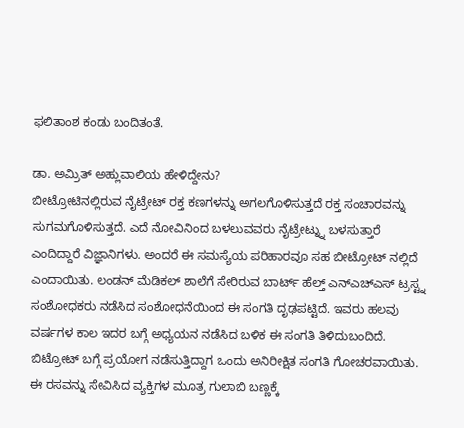ಫಲಿತಾಂಶ ಕಂಡು ಬಂದಿತಂತೆ.

ಡಾ. ಅಮ್ರಿತ್ ಅಹ್ಲುವಾಲಿಯ ಹೇಳಿದ್ದೇನು?
ಬೀಟ್ರೋಟಿನಲ್ಲಿರುವ ನೈಟ್ರೇಟ್ ರಕ್ತ ಕಣಗಳನ್ನು ಅಗಲಗೊಳಿಸುತ್ತದೆ ರಕ್ತ ಸಂಚಾರವನ್ನು ಸುಗಮಗೊಳಿಸುತ್ತದೆ. ಎದೆ ನೋವಿನಿಂದ ಬಳಲುವವರು ನೈಟ್ರೇಟ್ನ್ನು ಬಳಸುತ್ತಾರೆ ಎಂದಿದ್ದಾರೆ ವಿಜ್ಞಾನಿಗಳು. ಅಂದರೆ ಈ ಸಮಸ್ಯೆಯ ಪರಿಹಾರವೂ ಸಹ ಬೀಟ್ರೋಟ್ ನಲ್ಲಿದೆ ಎಂದಾಯಿತು. ಲಂಡನ್ ಮೆಡಿಕಲ್ ಶಾಲೆಗೆ ಸೇರಿರುವ ಬಾರ್ಟ್ ಹೆಲ್ತ್ ಎನ್ಎಚ್ಎಸ್ ಟ್ರಸ್ಟ್ನ ಸಂಶೋಧಕರು ನಡೆಸಿದ ಸಂಶೋಧನೆಯಿಂದ ಈ ಸಂಗತಿ ದೃಢಪಟ್ಟಿದೆ. ಇವರು ಹಲವು ವರ್ಷಗಳ ಕಾಲ ಇದರ ಬಗ್ಗೆ ಅಧ್ಯಯನ ನಡೆಸಿದ ಬಳಿಕ ಈ ಸಂಗತಿ ತಿಳಿದುಬಂದಿದೆ.
ಬಿಟ್ರೋಟ್ ಬಗ್ಗೆ ಪ್ರಯೋಗ ನಡೆಸುತ್ತಿದ್ದಾಗ ಒಂದು ಅನಿರೀಕ್ಷಿತ ಸಂಗತಿ ಗೋಚರವಾಯಿತು. ಈ ರಸವನ್ನು ಸೇವಿಸಿದ ವ್ಯಕ್ತಿಗಳ ಮೂತ್ರ ಗುಲಾಬಿ ಬಣ್ಣಕ್ಕೆ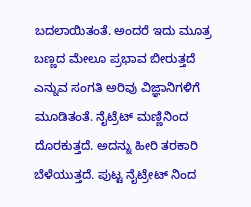ಬದಲಾಯಿತಂತೆ. ಅಂದರೆ ಇದು ಮೂತ್ರ ಬಣ್ಣದ ಮೇಲೂ ಪ್ರಭಾವ ಬೀರುತ್ತದೆ ಎನ್ನುವ ಸಂಗತಿ ಅರಿವು ವಿಜ್ಞಾನಿಗಳಿಗೆ ಮೂಡಿತಂತೆ. ನೈಟ್ರೆಟ್ ಮಣ್ಣಿನಿಂದ ದೊರಕುತ್ತದೆ. ಅದನ್ನು ಹೀರಿ ತರಕಾರಿ ಬೆಳೆಯುತ್ತದೆ. ಪುಟ್ಟ ನೈಟ್ರೇಟ್ ನಿಂದ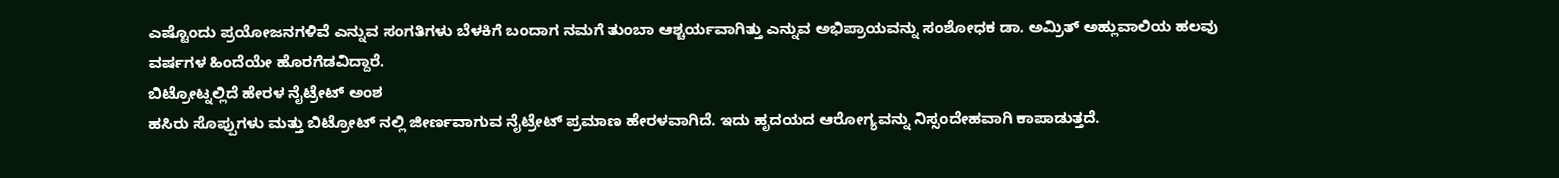ಎಷ್ಟೊಂದು ಪ್ರಯೋಜನಗಳಿವೆ ಎನ್ನುವ ಸಂಗತಿಗಳು ಬೆಳಕಿಗೆ ಬಂದಾಗ ನಮಗೆ ತುಂಬಾ ಆಶ್ಚರ್ಯವಾಗಿತ್ತು ಎನ್ನುವ ಅಭಿಪ್ರಾಯವನ್ನು ಸಂಶೋಧಕ ಡಾ. ಅಮ್ರಿತ್ ಅಹ್ಲುವಾಲಿಯ ಹಲವು ವರ್ಷಗಳ ಹಿಂದೆಯೇ ಹೊರಗೆಡವಿದ್ದಾರೆ.
ಬಿಟ್ರೋಟ್ನಲ್ಲಿದೆ ಹೇರಳ ನೈಟ್ರೇಟ್ ಅಂಶ
ಹಸಿರು ಸೊಪ್ಪುಗಳು ಮತ್ತು ಬಿಟ್ರೋಟ್ ನಲ್ಲಿ ಜೀರ್ಣವಾಗುವ ನೈಟ್ರೇಟ್ ಪ್ರಮಾಣ ಹೇರಳವಾಗಿದೆ. ಇದು ಹೃದಯದ ಆರೋಗ್ಯವನ್ನು ನಿಸ್ಸಂದೇಹವಾಗಿ ಕಾಪಾಡುತ್ತದೆ.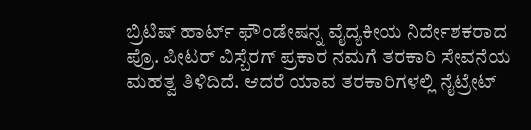ಬ್ರಿಟಿಷ್ ಹಾರ್ಟ್ ಫೌಂಡೇಷನ್ನ ವೈದ್ಯಕೀಯ ನಿರ್ದೇಶಕರಾದ ಪ್ರೊ. ಪೀಟರ್ ವಿಸ್ಬೆರಗ್ ಪ್ರಕಾರ ನಮಗೆ ತರಕಾರಿ ಸೇವನೆಯ ಮಹತ್ವ ತಿಳಿದಿದೆ. ಆದರೆ ಯಾವ ತರಕಾರಿಗಳಲ್ಲಿ ನೈಟ್ರೇಟ್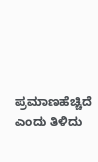ಪ್ರಮಾಣಹೆಚ್ಚಿದೆ ಎಂದು ತಿಳಿದು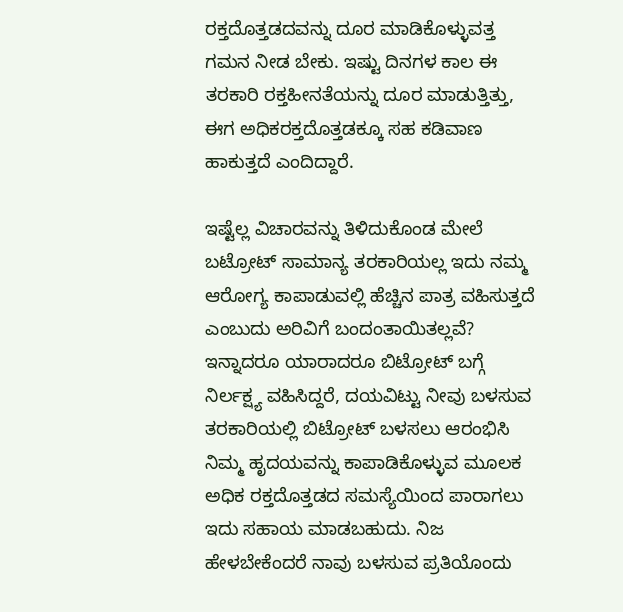ರಕ್ತದೊತ್ತಡದವನ್ನು ದೂರ ಮಾಡಿಕೊಳ್ಳುವತ್ತ ಗಮನ ನೀಡ ಬೇಕು. ಇಷ್ಟು ದಿನಗಳ ಕಾಲ ಈ ತರಕಾರಿ ರಕ್ತಹೀನತೆಯನ್ನು ದೂರ ಮಾಡುತ್ತಿತ್ತು, ಈಗ ಅಧಿಕರಕ್ತದೊತ್ತಡಕ್ಕೂ ಸಹ ಕಡಿವಾಣ ಹಾಕುತ್ತದೆ ಎಂದಿದ್ದಾರೆ.

ಇಷ್ಟೆಲ್ಲ ವಿಚಾರವನ್ನು ತಿಳಿದುಕೊಂಡ ಮೇಲೆ ಬಟ್ರೋಟ್ ಸಾಮಾನ್ಯ ತರಕಾರಿಯಲ್ಲ ಇದು ನಮ್ಮ ಆರೋಗ್ಯ ಕಾಪಾಡುವಲ್ಲಿ ಹೆಚ್ಚಿನ ಪಾತ್ರ ವಹಿಸುತ್ತದೆ ಎಂಬುದು ಅರಿವಿಗೆ ಬಂದಂತಾಯಿತಲ್ಲವೆ? ಇನ್ನಾದರೂ ಯಾರಾದರೂ ಬಿಟ್ರೋಟ್ ಬಗ್ಗೆ ನಿರ್ಲಕ್ಷ್ಯ ವಹಿಸಿದ್ದರೆ, ದಯವಿಟ್ಟು ನೀವು ಬಳಸುವ ತರಕಾರಿಯಲ್ಲಿ ಬಿಟ್ರೋಟ್ ಬಳಸಲು ಆರಂಭಿಸಿ ನಿಮ್ಮ ಹೃದಯವನ್ನು ಕಾಪಾಡಿಕೊಳ್ಳುವ ಮೂಲಕ ಅಧಿಕ ರಕ್ತದೊತ್ತಡದ ಸಮಸ್ಯೆಯಿಂದ ಪಾರಾಗಲು ಇದು ಸಹಾಯ ಮಾಡಬಹುದು. ನಿಜ ಹೇಳಬೇಕೆಂದರೆ ನಾವು ಬಳಸುವ ಪ್ರತಿಯೊಂದು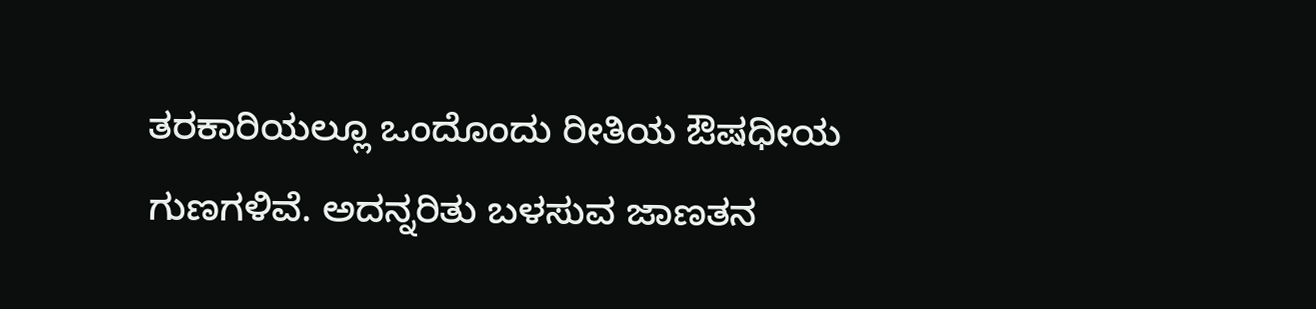ತರಕಾರಿಯಲ್ಲೂ ಒಂದೊಂದು ರೀತಿಯ ಔಷಧೀಯ ಗುಣಗಳಿವೆ. ಅದನ್ನರಿತು ಬಳಸುವ ಜಾಣತನ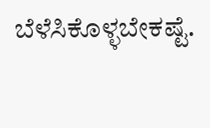ಬೆಳೆಸಿಕೊಳ್ಳಬೇಕಷ್ಟೆ.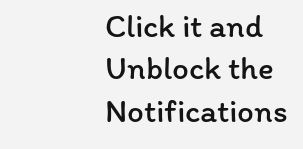Click it and Unblock the Notifications